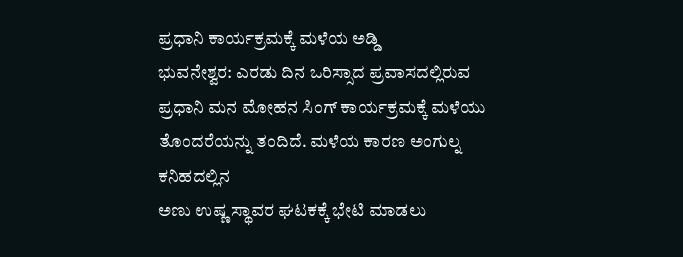ಪ್ರಧಾನಿ ಕಾರ್ಯಕ್ರಮಕ್ಕೆ ಮಳೆಯ ಅಡ್ಡಿ
ಭುವನೇಶ್ವರ: ಎರಡು ದಿನ ಒರಿಸ್ಸಾದ ಪ್ರವಾಸದಲ್ಲಿರುವ
ಪ್ರಧಾನಿ ಮನ ಮೋಹನ ಸಿಂಗ್ ಕಾರ್ಯಕ್ರಮಕ್ಕೆ ಮಳೆಯು
ತೊಂದರೆಯನ್ನು ತಂದಿದೆ. ಮಳೆಯ ಕಾರಣ ಅಂಗುಲ್ನ ಕನಿಹದಲ್ಲಿನ
ಅಣು ಉಷ್ಣ ಸ್ಥಾವರ ಘಟಕಕ್ಕೆ ಭೇಟಿ ಮಾಡಲು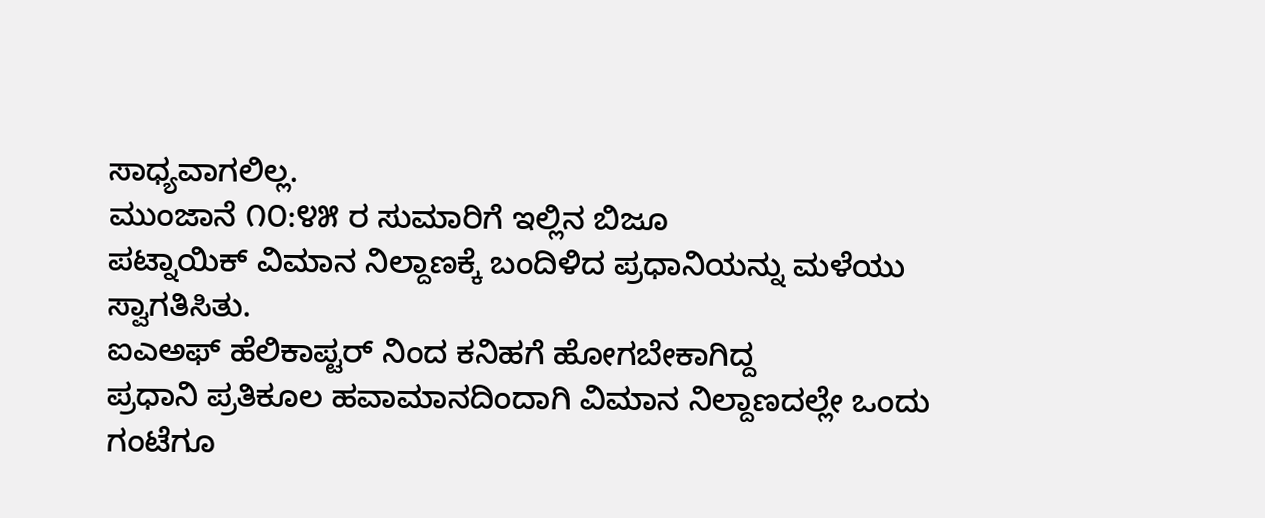ಸಾಧ್ಯವಾಗಲಿಲ್ಲ.
ಮುಂಜಾನೆ ೧೦:೪೫ ರ ಸುಮಾರಿಗೆ ಇಲ್ಲಿನ ಬಿಜೂ
ಪಟ್ನಾಯಿಕ್ ವಿಮಾನ ನಿಲ್ದಾಣಕ್ಕೆ ಬಂದಿಳಿದ ಪ್ರಧಾನಿಯನ್ನು ಮಳೆಯು
ಸ್ವಾಗತಿಸಿತು.
ಐಎಅಫ್ ಹೆಲಿಕಾಪ್ಟರ್ ನಿಂದ ಕನಿಹಗೆ ಹೋಗಬೇಕಾಗಿದ್ದ
ಪ್ರಧಾನಿ ಪ್ರತಿಕೂಲ ಹವಾಮಾನದಿಂದಾಗಿ ವಿಮಾನ ನಿಲ್ದಾಣದಲ್ಲೇ ಒಂದು
ಗಂಟೆಗೂ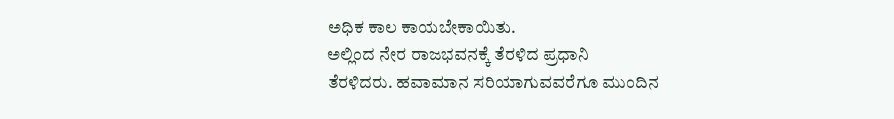ಅಧಿಕ ಕಾಲ ಕಾಯಬೇಕಾಯಿತು.
ಅಲ್ಲಿಂದ ನೇರ ರಾಜಭವನಕ್ಕೆ ತೆರಳಿದ ಪ್ರಧಾನಿ
ತೆರಳಿದರು. ಹವಾಮಾನ ಸರಿಯಾಗುವವರೆಗೂ ಮುಂದಿನ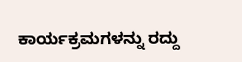ಕಾರ್ಯಕ್ರಮಗಳನ್ನು ರದ್ದು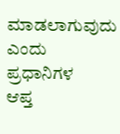ಮಾಡಲಾಗುವುದು ಎಂದು ಪ್ರಧಾನಿಗಳ
ಆಪ್ತ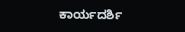ಕಾರ್ಯದರ್ಶಿ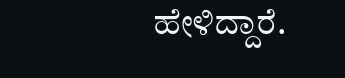ಹೇಳಿದ್ದಾರೆ.